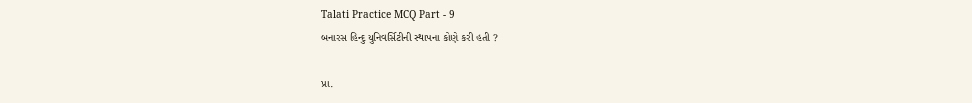Talati Practice MCQ Part - 9
બનારસ હિન્દુ યુનિવર્સિટીની સ્થાપના કોણે કરી હતી ?

પ્રા.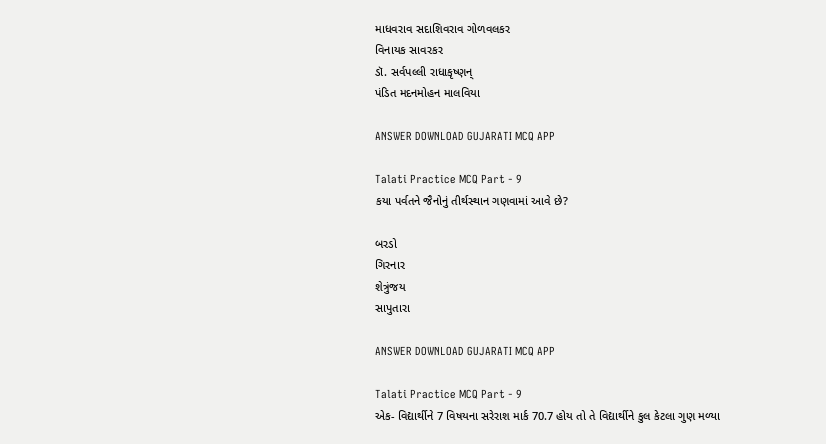માધવરાવ સદાશિવરાવ ગોળવલકર
વિનાયક સાવરકર
ડૉ. સર્વપલ્લી રાધાકૃષ્ણન્
પંડિત મદનમોહન માલવિયા

ANSWER DOWNLOAD GUJARATI MCQ APP

Talati Practice MCQ Part - 9
કયા પર્વતને જૈનોનું તીર્થસ્થાન ગણવામાં આવે છે?

બરડો
ગિરનાર
શેત્રુંજય
સાપુતારા

ANSWER DOWNLOAD GUJARATI MCQ APP

Talati Practice MCQ Part - 9
એક- વિદ્યાર્થીને 7 વિષયના સરેરાશ માર્ક 70.7 હોય તો તે વિદ્યાર્થીને કુલ કેટલા ગુણ મળ્યા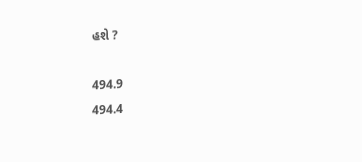હશે ?

494.9
494.4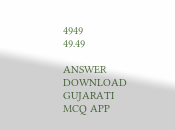4949
49.49

ANSWER DOWNLOAD GUJARATI MCQ APP